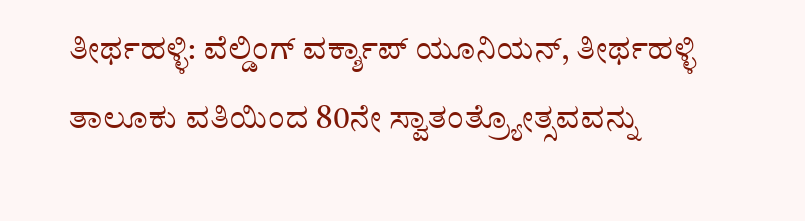ತೀರ್ಥಹಳ್ಳಿ: ವೆಲ್ಡಿಂಗ್ ವರ್ಕ್ಶಾಪ್ ಯೂನಿಯನ್, ತೀರ್ಥಹಳ್ಳಿ ತಾಲೂಕು ವತಿಯಿಂದ 80ನೇ ಸ್ವಾತಂತ್ರ್ಯೋತ್ಸವವನ್ನು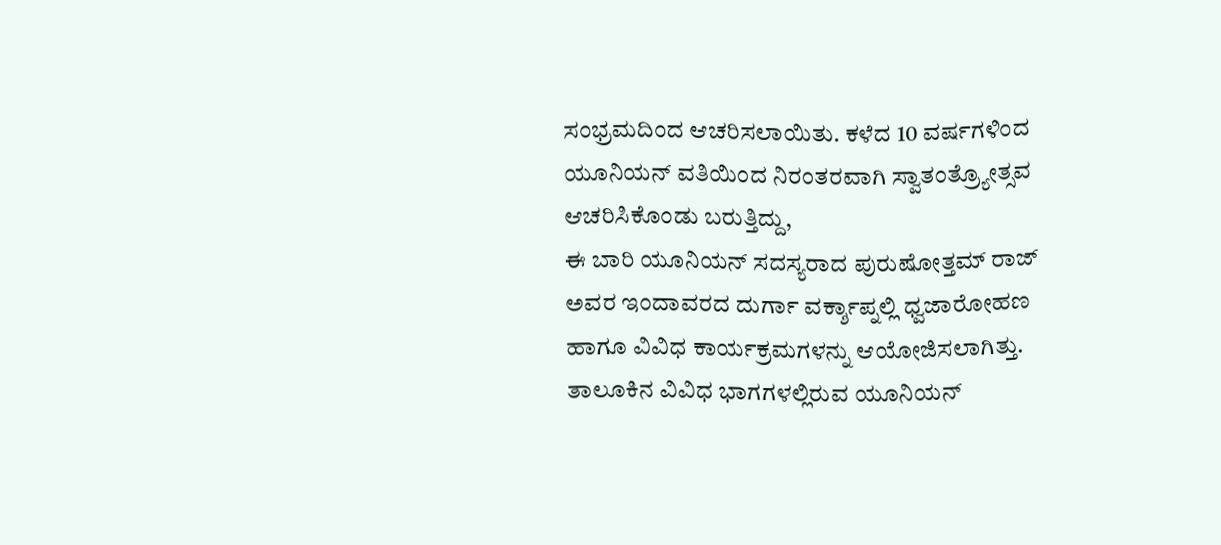ಸಂಭ್ರಮದಿಂದ ಆಚರಿಸಲಾಯಿತು. ಕಳೆದ 10 ವರ್ಷಗಳಿಂದ ಯೂನಿಯನ್ ವತಿಯಿಂದ ನಿರಂತರವಾಗಿ ಸ್ವಾತಂತ್ರ್ಯೋತ್ಸವ ಆಚರಿಸಿಕೊಂಡು ಬರುತ್ತಿದ್ದು,
ಈ ಬಾರಿ ಯೂನಿಯನ್ ಸದಸ್ಯರಾದ ಪುರುಷೋತ್ತಮ್ ರಾಜ್ ಅವರ ಇಂದಾವರದ ದುರ್ಗಾ ವರ್ಕ್ಶಾಪ್ನಲ್ಲಿ ಧ್ವಜಾರೋಹಣ ಹಾಗೂ ವಿವಿಧ ಕಾರ್ಯಕ್ರಮಗಳನ್ನು ಆಯೋಜಿಸಲಾಗಿತ್ತು.
ತಾಲೂಕಿನ ವಿವಿಧ ಭಾಗಗಳಲ್ಲಿರುವ ಯೂನಿಯನ್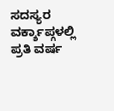ಸದಸ್ಯರ ವರ್ಕ್ಶಾಪ್ಗಳಲ್ಲಿ ಪ್ರತಿ ವರ್ಷ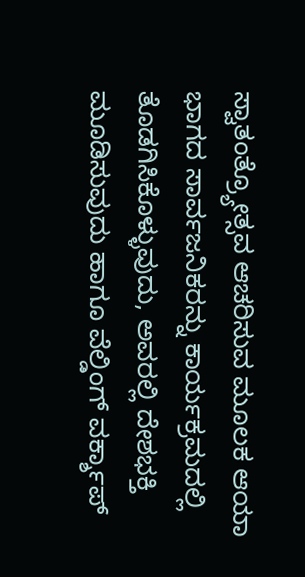ಸ್ವಾತಂತ್ರ್ಯೋತ್ಸವ ಆಚರಿಸುವ ಮೂಲಕ ಆಯಾ ಭಾಗದ ಸಾರ್ವಜನಿಕರನ್ನು ಕಾರ್ಯಕ್ರಮದಲ್ಲಿ ತೊಡಗಿಸಿಕೊಳ್ಳುವುದು, ಅವರಲ್ಲಿ ದೇಶಭಕ್ತಿ ಮೂಡಿಸುವುದು ಹಾಗೂ ವೆಲ್ಡಿಂಗ್ ವರ್ಕ್ಶಾಪ್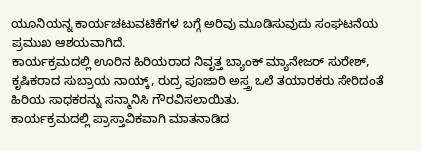ಯೂನಿಯನ್ನ ಕಾರ್ಯಚಟುವಟಿಕೆಗಳ ಬಗ್ಗೆ ಅರಿವು ಮೂಡಿಸುವುದು ಸಂಘಟನೆಯ ಪ್ರಮುಖ ಆಶಯವಾಗಿದೆ.
ಕಾರ್ಯಕ್ರಮದಲ್ಲಿ ಊರಿನ ಹಿರಿಯರಾದ ನಿವೃತ್ತ ಬ್ಯಾಂಕ್ ಮ್ಯಾನೇಜರ್ ಸುರೇಶ್, ಕೃಷಿಕರಾದ ಸುಬ್ರಾಯ ನಾಯ್ಕ್, ರುದ್ರ ಪೂಜಾರಿ ಅಸ್ತ್ರ ಒಲೆ ತಯಾರಕರು ಸೇರಿದಂತೆ ಹಿರಿಯ ಸಾಧಕರನ್ನು ಸನ್ಮಾನಿಸಿ ಗೌರವಿಸಲಾಯಿತು.
ಕಾರ್ಯಕ್ರಮದಲ್ಲಿ ಪ್ರಾಸ್ತಾವಿಕವಾಗಿ ಮಾತನಾಡಿದ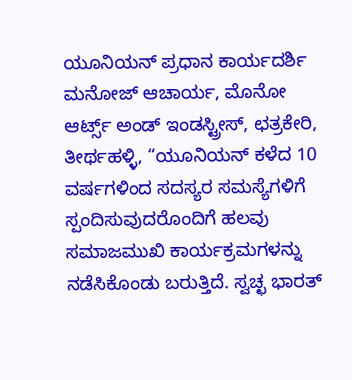ಯೂನಿಯನ್ ಪ್ರಧಾನ ಕಾರ್ಯದರ್ಶಿ ಮನೋಜ್ ಆಚಾರ್ಯ, ಮೊನೋ ಆರ್ಟ್ಸ್ ಅಂಡ್ ಇಂಡಸ್ಟ್ರೀಸ್, ಛತ್ರಕೇರಿ, ತೀರ್ಥಹಳ್ಳಿ, “ಯೂನಿಯನ್ ಕಳೆದ 10 ವರ್ಷಗಳಿಂದ ಸದಸ್ಯರ ಸಮಸ್ಯೆಗಳಿಗೆ ಸ್ಪಂದಿಸುವುದರೊಂದಿಗೆ ಹಲವು ಸಮಾಜಮುಖಿ ಕಾರ್ಯಕ್ರಮಗಳನ್ನು ನಡೆಸಿಕೊಂಡು ಬರುತ್ತಿದೆ. ಸ್ವಚ್ಛ ಭಾರತ್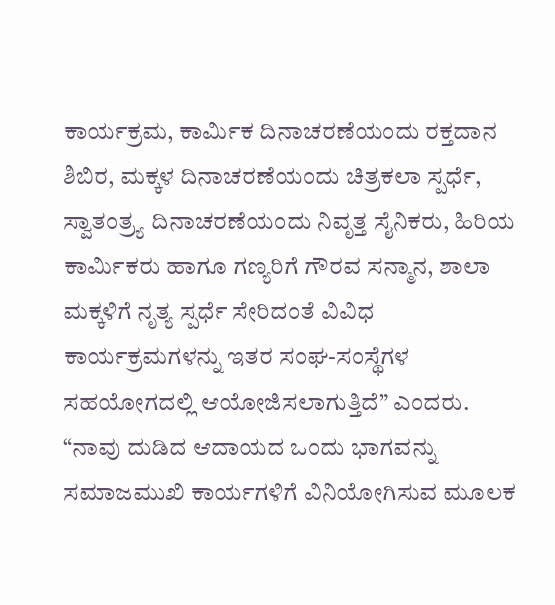ಕಾರ್ಯಕ್ರಮ, ಕಾರ್ಮಿಕ ದಿನಾಚರಣೆಯಂದು ರಕ್ತದಾನ ಶಿಬಿರ, ಮಕ್ಕಳ ದಿನಾಚರಣೆಯಂದು ಚಿತ್ರಕಲಾ ಸ್ಪರ್ಧೆ, ಸ್ವಾತಂತ್ರ್ಯ ದಿನಾಚರಣೆಯಂದು ನಿವೃತ್ತ ಸೈನಿಕರು, ಹಿರಿಯ ಕಾರ್ಮಿಕರು ಹಾಗೂ ಗಣ್ಯರಿಗೆ ಗೌರವ ಸನ್ಮಾನ, ಶಾಲಾ ಮಕ್ಕಳಿಗೆ ನೃತ್ಯ ಸ್ಪರ್ಧೆ ಸೇರಿದಂತೆ ವಿವಿಧ ಕಾರ್ಯಕ್ರಮಗಳನ್ನು ಇತರ ಸಂಘ-ಸಂಸ್ಥೆಗಳ ಸಹಯೋಗದಲ್ಲಿ ಆಯೋಜಿಸಲಾಗುತ್ತಿದೆ” ಎಂದರು.
“ನಾವು ದುಡಿದ ಆದಾಯದ ಒಂದು ಭಾಗವನ್ನು ಸಮಾಜಮುಖಿ ಕಾರ್ಯಗಳಿಗೆ ವಿನಿಯೋಗಿಸುವ ಮೂಲಕ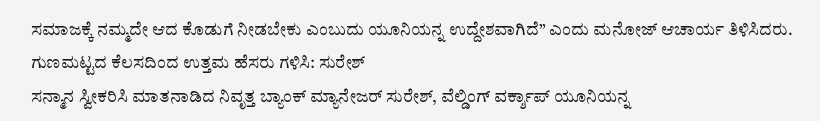ಸಮಾಜಕ್ಕೆ ನಮ್ಮದೇ ಆದ ಕೊಡುಗೆ ನೀಡಬೇಕು ಎಂಬುದು ಯೂನಿಯನ್ನ ಉದ್ದೇಶವಾಗಿದೆ” ಎಂದು ಮನೋಜ್ ಆಚಾರ್ಯ ತಿಳಿಸಿದರು.
ಗುಣಮಟ್ಟದ ಕೆಲಸದಿಂದ ಉತ್ತಮ ಹೆಸರು ಗಳಿಸಿ: ಸುರೇಶ್
ಸನ್ಮಾನ ಸ್ವೀಕರಿಸಿ ಮಾತನಾಡಿದ ನಿವೃತ್ತ ಬ್ಯಾಂಕ್ ಮ್ಯಾನೇಜರ್ ಸುರೇಶ್, ವೆಲ್ಡಿಂಗ್ ವರ್ಕ್ಶಾಪ್ ಯೂನಿಯನ್ನ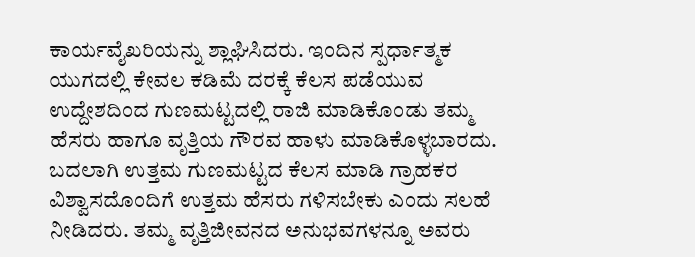ಕಾರ್ಯವೈಖರಿಯನ್ನು ಶ್ಲಾಘಿಸಿದರು. ಇಂದಿನ ಸ್ಪರ್ಧಾತ್ಮಕ ಯುಗದಲ್ಲಿ ಕೇವಲ ಕಡಿಮೆ ದರಕ್ಕೆ ಕೆಲಸ ಪಡೆಯುವ ಉದ್ದೇಶದಿಂದ ಗುಣಮಟ್ಟದಲ್ಲಿ ರಾಜಿ ಮಾಡಿಕೊಂಡು ತಮ್ಮ ಹೆಸರು ಹಾಗೂ ವೃತ್ತಿಯ ಗೌರವ ಹಾಳು ಮಾಡಿಕೊಳ್ಳಬಾರದು. ಬದಲಾಗಿ ಉತ್ತಮ ಗುಣಮಟ್ಟದ ಕೆಲಸ ಮಾಡಿ ಗ್ರಾಹಕರ ವಿಶ್ವಾಸದೊಂದಿಗೆ ಉತ್ತಮ ಹೆಸರು ಗಳಿಸಬೇಕು ಎಂದು ಸಲಹೆ ನೀಡಿದರು. ತಮ್ಮ ವೃತ್ತಿಜೀವನದ ಅನುಭವಗಳನ್ನೂ ಅವರು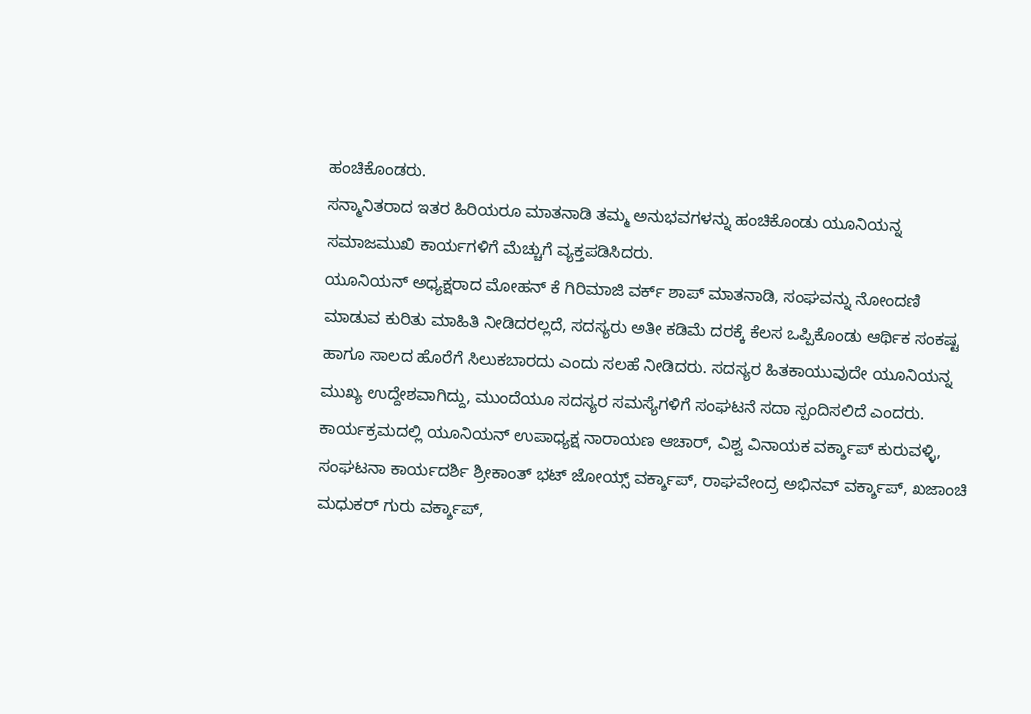ಹಂಚಿಕೊಂಡರು.
ಸನ್ಮಾನಿತರಾದ ಇತರ ಹಿರಿಯರೂ ಮಾತನಾಡಿ ತಮ್ಮ ಅನುಭವಗಳನ್ನು ಹಂಚಿಕೊಂಡು ಯೂನಿಯನ್ನ ಸಮಾಜಮುಖಿ ಕಾರ್ಯಗಳಿಗೆ ಮೆಚ್ಚುಗೆ ವ್ಯಕ್ತಪಡಿಸಿದರು.
ಯೂನಿಯನ್ ಅಧ್ಯಕ್ಷರಾದ ಮೋಹನ್ ಕೆ ಗಿರಿಮಾಜಿ ವರ್ಕ್ ಶಾಪ್ ಮಾತನಾಡಿ, ಸಂಘವನ್ನು ನೋಂದಣಿ ಮಾಡುವ ಕುರಿತು ಮಾಹಿತಿ ನೀಡಿದರಲ್ಲದೆ, ಸದಸ್ಯರು ಅತೀ ಕಡಿಮೆ ದರಕ್ಕೆ ಕೆಲಸ ಒಪ್ಪಿಕೊಂಡು ಆರ್ಥಿಕ ಸಂಕಷ್ಟ ಹಾಗೂ ಸಾಲದ ಹೊರೆಗೆ ಸಿಲುಕಬಾರದು ಎಂದು ಸಲಹೆ ನೀಡಿದರು. ಸದಸ್ಯರ ಹಿತಕಾಯುವುದೇ ಯೂನಿಯನ್ನ ಮುಖ್ಯ ಉದ್ದೇಶವಾಗಿದ್ದು, ಮುಂದೆಯೂ ಸದಸ್ಯರ ಸಮಸ್ಯೆಗಳಿಗೆ ಸಂಘಟನೆ ಸದಾ ಸ್ಪಂದಿಸಲಿದೆ ಎಂದರು.
ಕಾರ್ಯಕ್ರಮದಲ್ಲಿ ಯೂನಿಯನ್ ಉಪಾಧ್ಯಕ್ಷ ನಾರಾಯಣ ಆಚಾರ್, ವಿಶ್ವ ವಿನಾಯಕ ವರ್ಕ್ಶಾಪ್ ಕುರುವಳ್ಳಿ, ಸಂಘಟನಾ ಕಾರ್ಯದರ್ಶಿ ಶ್ರೀಕಾಂತ್ ಭಟ್ ಜೋಯ್ಸ್ ವರ್ಕ್ಶಾಪ್, ರಾಘವೇಂದ್ರ ಅಭಿನವ್ ವರ್ಕ್ಶಾಪ್, ಖಜಾಂಚಿ ಮಧುಕರ್ ಗುರು ವರ್ಕ್ಶಾಪ್,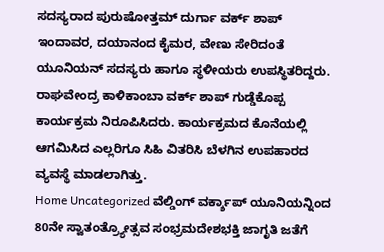ಸದಸ್ಯರಾದ ಪುರುಷೋತ್ತಮ್ ದುರ್ಗಾ ವರ್ಕ್ ಶಾಪ್ ಇಂದಾವರ, ದಯಾನಂದ ಕೈಮರ, ವೇಣು ಸೇರಿದಂತೆ ಯೂನಿಯನ್ ಸದಸ್ಯರು ಹಾಗೂ ಸ್ಥಳೀಯರು ಉಪಸ್ಥಿತರಿದ್ದರು.
ರಾಘವೇಂದ್ರ ಕಾಳಿಕಾಂಬಾ ವರ್ಕ್ ಶಾಪ್ ಗುಡ್ಡೆಕೊಪ್ಪ ಕಾರ್ಯಕ್ರಮ ನಿರೂಪಿಸಿದರು. ಕಾರ್ಯಕ್ರಮದ ಕೊನೆಯಲ್ಲಿ ಆಗಮಿಸಿದ ಎಲ್ಲರಿಗೂ ಸಿಹಿ ವಿತರಿಸಿ ಬೆಳಗಿನ ಉಪಹಾರದ ವ್ಯವಸ್ಥೆ ಮಾಡಲಾಗಿತ್ತು.
Home Uncategorized ವೆಲ್ಡಿಂಗ್ ವರ್ಕ್ಶಾಪ್ ಯೂನಿಯನ್ನಿಂದ 80ನೇ ಸ್ವಾತಂತ್ರ್ಯೋತ್ಸವ ಸಂಭ್ರಮದೇಶಭಕ್ತಿ ಜಾಗೃತಿ ಜತೆಗೆ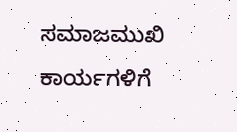ಸಮಾಜಮುಖಿ ಕಾರ್ಯಗಳಿಗೆ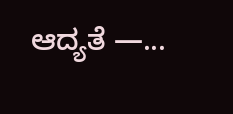ಆದ್ಯತೆ —...